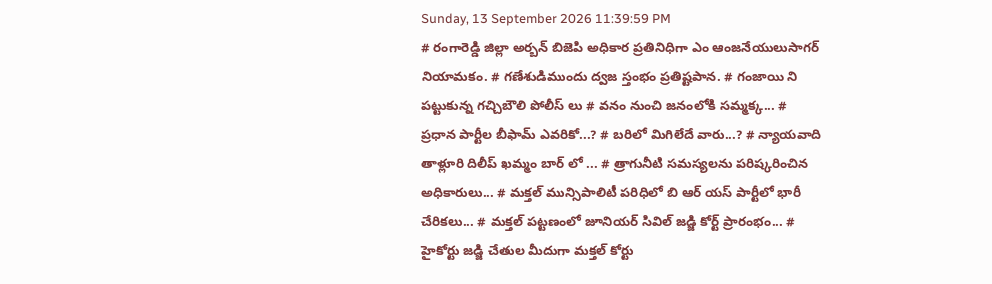Sunday, 13 September 2026 11:39:59 PM
# రంగారెడ్డి జిల్లా అర్బన్ బిజెపి అధికార ప్రతినిధిగా ఎం ఆంజనేయులుసాగర్ నియామకం. # గణేశుడిముందు ద్వజ స్తంభం ప్రతిష్టపాన. # గంజాయి ని పట్టుకున్న గచ్చిబౌలి పోలీస్ లు # వనం నుంచి జనంలోకి సమ్మక్క... # ప్రధాన పార్టీల బీఫామ్ ఎవరికో...? # బరిలో మిగిలేదే వారు...? # న్యాయవాది తాళ్లూరి దిలీప్ ఖమ్మం బార్ లో ... # త్రాగునీటి సమస్యలను పరిష్కరించిన అధికారులు... # మక్తల్ మున్సిపాలిటీ పరిధిలో బి ఆర్ యస్ పార్టీలో భారీ చేరికలు... # మక్తల్ పట్టణంలో జూనియర్ సివిల్ జడ్జి కోర్ట్ ప్రారంభం... # హైకోర్టు జడ్జి చేతుల మీదుగా మక్తల్ కోర్టు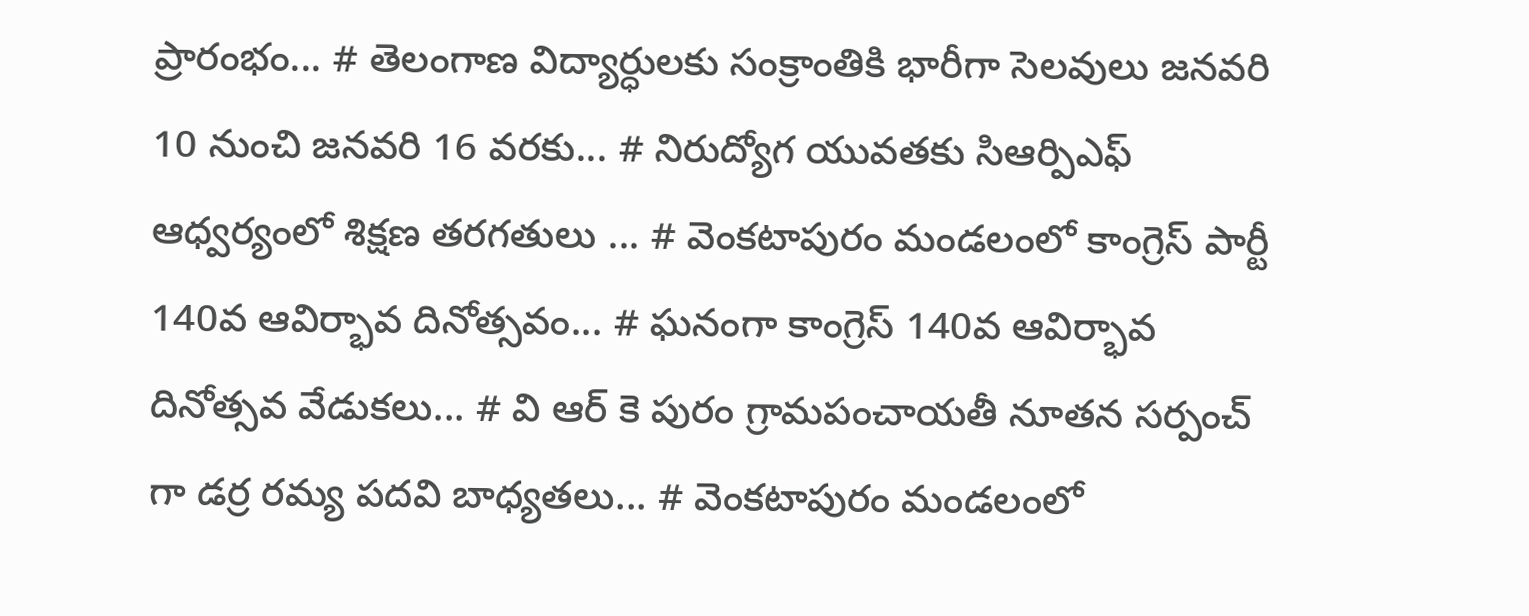ప్రారంభం... # తెలంగాణ విద్యార్ధులకు సంక్రాంతికి భారీగా సెలవులు జనవరి 10 నుంచి జనవరి 16 వరకు... # నిరుద్యోగ యువతకు సిఆర్పిఎఫ్ ఆధ్వర్యంలో శిక్షణ తరగతులు ... # వెంకటాపురం మండలంలో కాంగ్రెస్ పార్టీ 140వ ఆవిర్భావ దినోత్సవం... # ఘనంగా కాంగ్రెస్ 140వ ఆవిర్భావ దినోత్సవ వేడుకలు... # వి ఆర్ కె పురం గ్రామపంచాయతీ నూతన సర్పంచ్ గా డర్ర రమ్య పదవి బాధ్యతలు... # వెంకటాపురం మండలంలో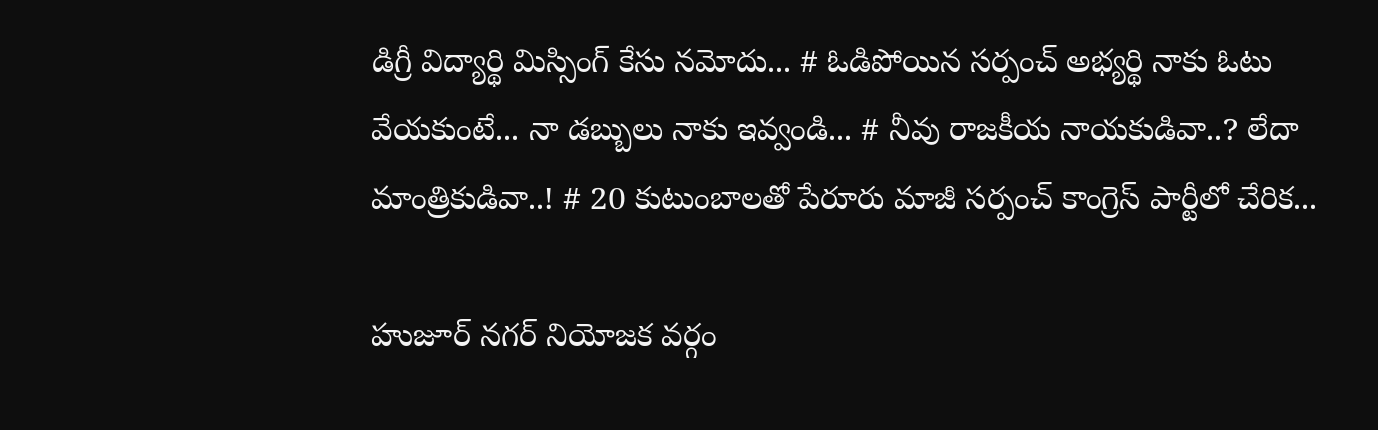డిగ్రీ విద్యార్థి మిస్సింగ్ కేసు నమోదు... # ఓడిపోయిన సర్పంచ్ అభ్యర్థి నాకు ఓటు వేయకుంటే... నా డబ్బులు నాకు ఇవ్వండి... # నీవు రాజకీయ నాయకుడివా..? లేదా మాంత్రికుడివా..! # 20 కుటుంబాలతో పేరూరు మాజీ సర్పంచ్ కాంగ్రెస్ పార్టీలో చేరిక...

హుజూర్ నగర్ నియోజక వర్గం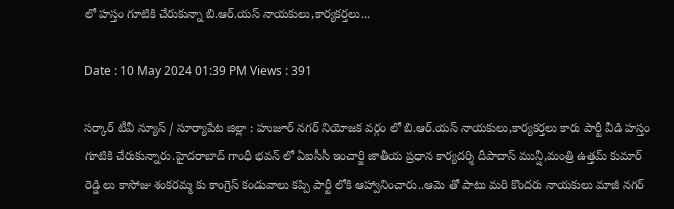లో హస్తం గూటికి చేరుకున్నా బి.ఆర్.యస్ నాయకులు,కార్యకర్తలు...

Date : 10 May 2024 01:39 PM Views : 391

సర్కార్ టీవీ న్యూస్ / సూర్యాపేట జిల్లా : హుజూర్ నగర్ నియోజక వర్గం లో బి.ఆర్.యస్ నాయకులు,కార్యకర్తలు కారు పార్టీ వీడి హస్తం గూటికి చేరుకున్నారు.హైదరాబాద్ గాంధీ భవన్ లో ఏఐసీసీ ఇంచార్జి జాతీయ ప్రధాన కార్యదర్శి దీపాదాస్ మున్షీ,మంత్రి ఉత్తమ్ కుమార్ రెడ్డి లు కాసోజు శంకరమ్మ కు కాంగ్రెస్ కండువాలు కప్పి పార్టీ లోకి ఆహ్వానించారు..ఆమె తో పాటు మరి కొందరు నాయకులు మాజీ నగర్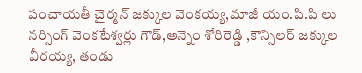పంచాయతీ చైర్మన్ జక్కుల వెంకయ్య,మాజీ యం.పి.పి లు నర్సింగ్ వెంకటేశ్వర్లు గౌడ్,అన్నెం శోరిరెడ్డి ,కౌన్సిలర్ జక్కుల వీరయ్య, తండు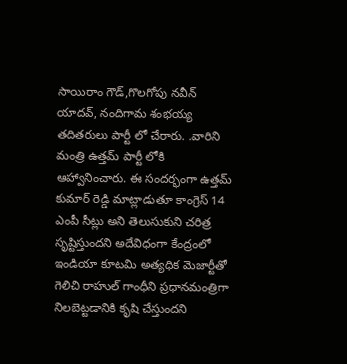సాయిరాం గౌడ్,గొలగోపు నవీన్ యాదవ్, నందిగామ శంభయ్య తదితరులు పార్టీ లో చేరారు. .వారిని మంత్రి ఉత్తమ్ పార్టీ లోకి ఆహ్వానించారు. ఈ సందర్భంగా ఉత్తమ్ కుమార్ రెడ్డి మాట్లాడుతూ కాంగ్రెస్ 14 ఎంపీ సీట్లు అని తెలుసుకుని చరిత్ర సృష్టిస్తుందని అదేవిధంగా కేంద్రంలో ఇండియా కూటమి అత్యధిక మెజార్టీతో గెలిచి రాహుల్ గాంధీని ప్రధానమంత్రిగా నిలబెట్టడానికి కృషి చేస్తుందని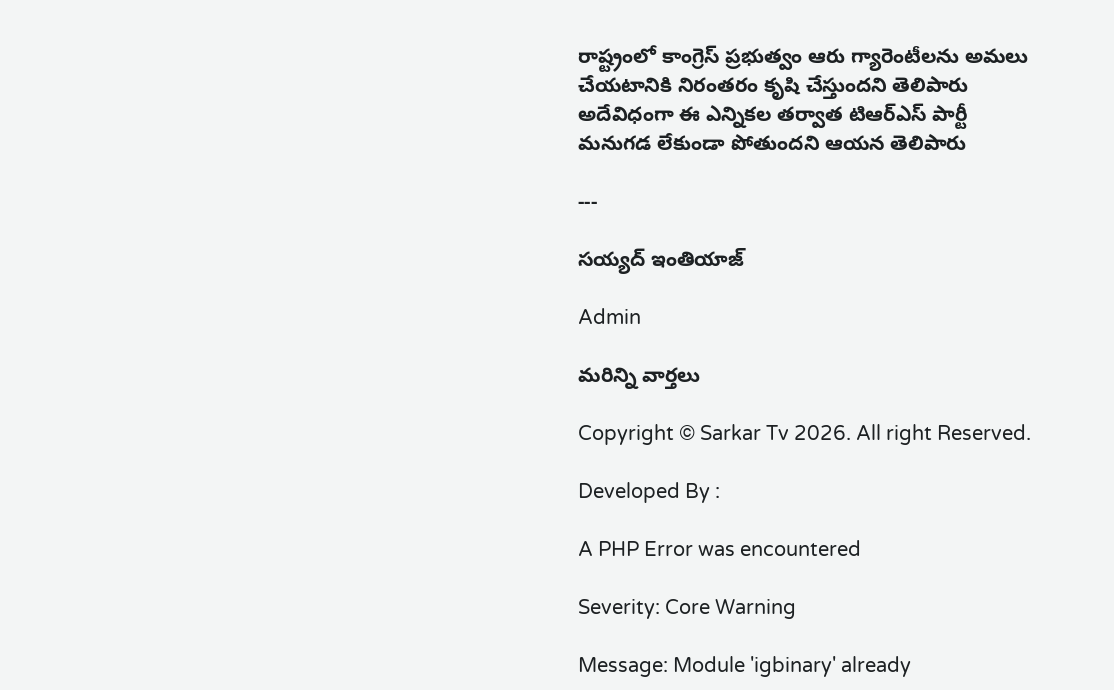రాష్ట్రంలో కాంగ్రెస్ ప్రభుత్వం ఆరు గ్యారెంటీలను అమలు చేయటానికి నిరంతరం కృషి చేస్తుందని తెలిపారు అదేవిధంగా ఈ ఎన్నికల తర్వాత టిఆర్ఎస్ పార్టీ మనుగడ లేకుండా పోతుందని ఆయన తెలిపారు

---

సయ్యద్ ఇంతియాజ్

Admin

మరిన్ని వార్తలు

Copyright © Sarkar Tv 2026. All right Reserved.

Developed By :

A PHP Error was encountered

Severity: Core Warning

Message: Module 'igbinary' already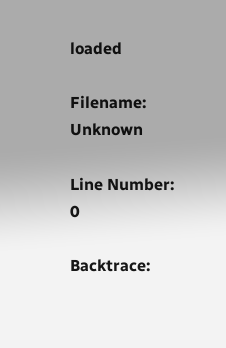loaded

Filename: Unknown

Line Number: 0

Backtrace: